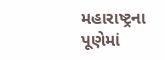મહારાષ્ટ્રના પૂણેમાં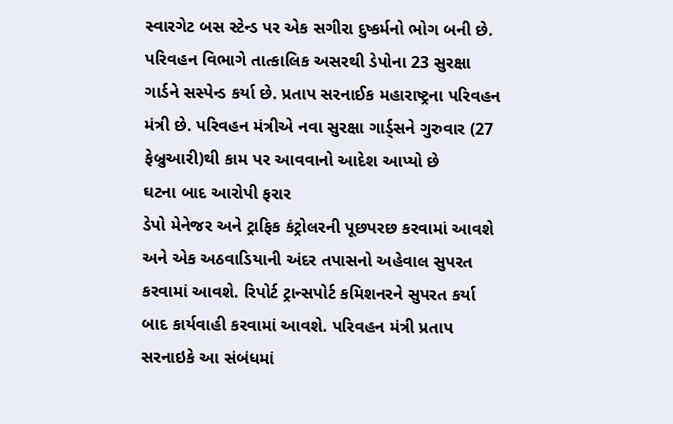સ્વારગેટ બસ સ્ટેન્ડ પર એક સગીરા દુષ્કર્મનો ભોગ બની છે. પરિવહન વિભાગે તાત્કાલિક અસરથી ડેપોના 23 સુરક્ષા ગાર્ડને સસ્પેન્ડ કર્યા છે. પ્રતાપ સરનાઈક મહારાષ્ટ્રના પરિવહન મંત્રી છે. પરિવહન મંત્રીએ નવા સુરક્ષા ગાર્ડ્સને ગુરુવાર (27 ફેબ્રુઆરી)થી કામ પર આવવાનો આદેશ આપ્યો છે
ઘટના બાદ આરોપી ફરાર
ડેપો મેનેજર અને ટ્રાફિક કંટ્રોલરની પૂછપરછ કરવામાં આવશે અને એક અઠવાડિયાની અંદર તપાસનો અહેવાલ સુપરત કરવામાં આવશે. રિપોર્ટ ટ્રાન્સપોર્ટ કમિશનરને સુપરત કર્યા બાદ કાર્યવાહી કરવામાં આવશે. પરિવહન મંત્રી પ્રતાપ સરનાઇકે આ સંબંધમાં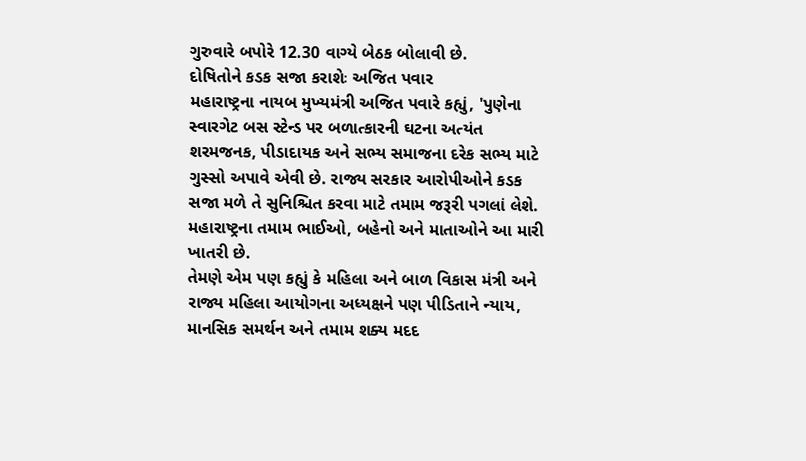ગુરુવારે બપોરે 12.30 વાગ્યે બેઠક બોલાવી છે.
દોષિતોને કડક સજા કરાશેઃ અજિત પવાર
મહારાષ્ટ્રના નાયબ મુખ્યમંત્રી અજિત પવારે કહ્યું, 'પુણેના સ્વારગેટ બસ સ્ટેન્ડ પર બળાત્કારની ઘટના અત્યંત શરમજનક, પીડાદાયક અને સભ્ય સમાજના દરેક સભ્ય માટે ગુસ્સો અપાવે એવી છે. રાજ્ય સરકાર આરોપીઓને કડક સજા મળે તે સુનિશ્ચિત કરવા માટે તમામ જરૂરી પગલાં લેશે. મહારાષ્ટ્રના તમામ ભાઈઓ, બહેનો અને માતાઓને આ મારી ખાતરી છે.
તેમણે એમ પણ કહ્યું કે મહિલા અને બાળ વિકાસ મંત્રી અને રાજ્ય મહિલા આયોગના અધ્યક્ષને પણ પીડિતાને ન્યાય, માનસિક સમર્થન અને તમામ શક્ય મદદ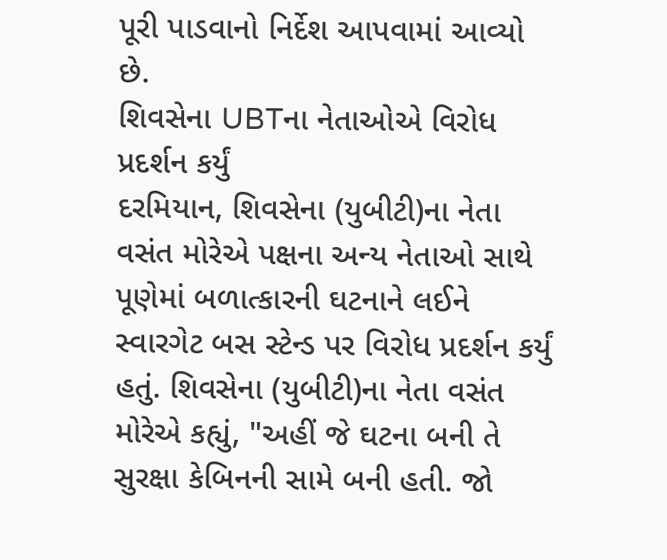પૂરી પાડવાનો નિર્દેશ આપવામાં આવ્યો છે.
શિવસેના UBTના નેતાઓએ વિરોધ પ્રદર્શન કર્યું
દરમિયાન, શિવસેના (યુબીટી)ના નેતા વસંત મોરેએ પક્ષના અન્ય નેતાઓ સાથે પૂણેમાં બળાત્કારની ઘટનાને લઈને સ્વારગેટ બસ સ્ટેન્ડ પર વિરોધ પ્રદર્શન કર્યું હતું. શિવસેના (યુબીટી)ના નેતા વસંત મોરેએ કહ્યું, "અહીં જે ઘટના બની તે સુરક્ષા કેબિનની સામે બની હતી. જો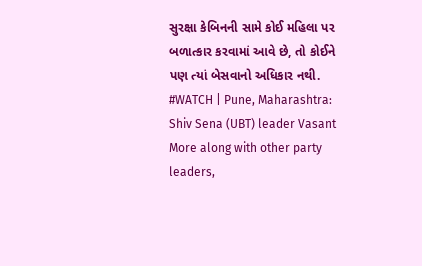સુરક્ષા કેબિનની સામે કોઈ મહિલા પર બળાત્કાર કરવામાં આવે છે, તો કોઈને પણ ત્યાં બેસવાનો અધિકાર નથી.
#WATCH | Pune, Maharashtra: Shiv Sena (UBT) leader Vasant More along with other party leaders,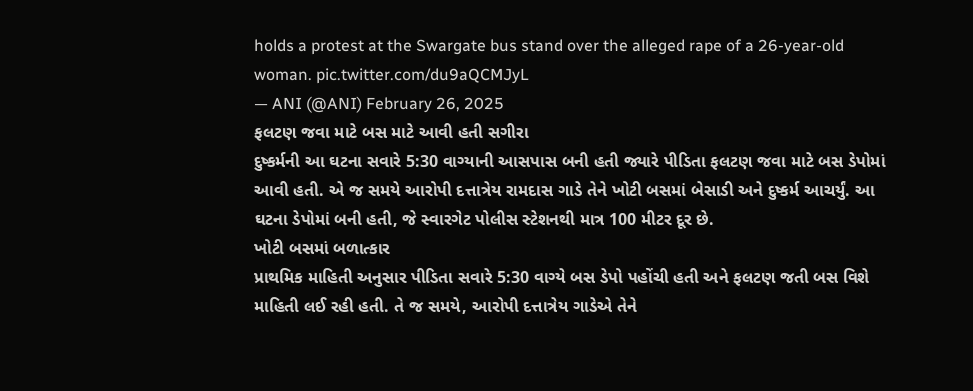holds a protest at the Swargate bus stand over the alleged rape of a 26-year-old woman. pic.twitter.com/du9aQCMJyL
— ANI (@ANI) February 26, 2025
ફલટણ જવા માટે બસ માટે આવી હતી સગીરા
દુષ્કર્મની આ ઘટના સવારે 5:30 વાગ્યાની આસપાસ બની હતી જ્યારે પીડિતા ફલટણ જવા માટે બસ ડેપોમાં આવી હતી. એ જ સમયે આરોપી દત્તાત્રેય રામદાસ ગાડે તેને ખોટી બસમાં બેસાડી અને દુષ્કર્મ આચર્યું. આ ઘટના ડેપોમાં બની હતી, જે સ્વારગેટ પોલીસ સ્ટેશનથી માત્ર 100 મીટર દૂર છે.
ખોટી બસમાં બળાત્કાર
પ્રાથમિક માહિતી અનુસાર પીડિતા સવારે 5:30 વાગ્યે બસ ડેપો પહોંચી હતી અને ફલટણ જતી બસ વિશે માહિતી લઈ રહી હતી. તે જ સમયે, આરોપી દત્તાત્રેય ગાડેએ તેને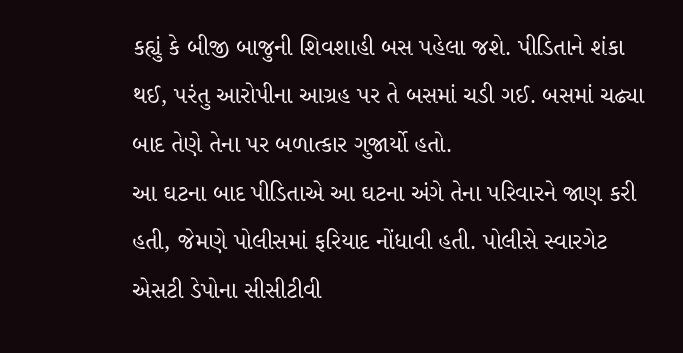કહ્યું કે બીજી બાજુની શિવશાહી બસ પહેલા જશે. પીડિતાને શંકા થઈ, પરંતુ આરોપીના આગ્રહ પર તે બસમાં ચડી ગઈ. બસમાં ચઢ્યા બાદ તેણે તેના પર બળાત્કાર ગુજાર્યો હતો.
આ ઘટના બાદ પીડિતાએ આ ઘટના અંગે તેના પરિવારને જાણ કરી હતી, જેમણે પોલીસમાં ફરિયાદ નોંધાવી હતી. પોલીસે સ્વારગેટ એસટી ડેપોના સીસીટીવી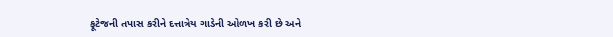ફૂટેજની તપાસ કરીને દત્તાત્રેય ગાડેની ઓળખ કરી છે અને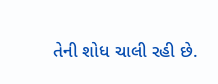તેની શોધ ચાલી રહી છે.